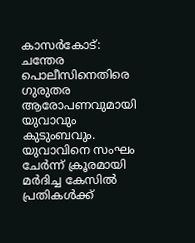കാസർകോട്: ചന്തേര പൊലീസിനെതിരെ ഗുരുതര ആരോപണവുമായി യുവാവും കുടുംബവും. യുവാവിനെ സംഘം ചേർന്ന് ക്രൂരമായി മർദിച്ച കേസിൽ പ്രതികൾക്ക്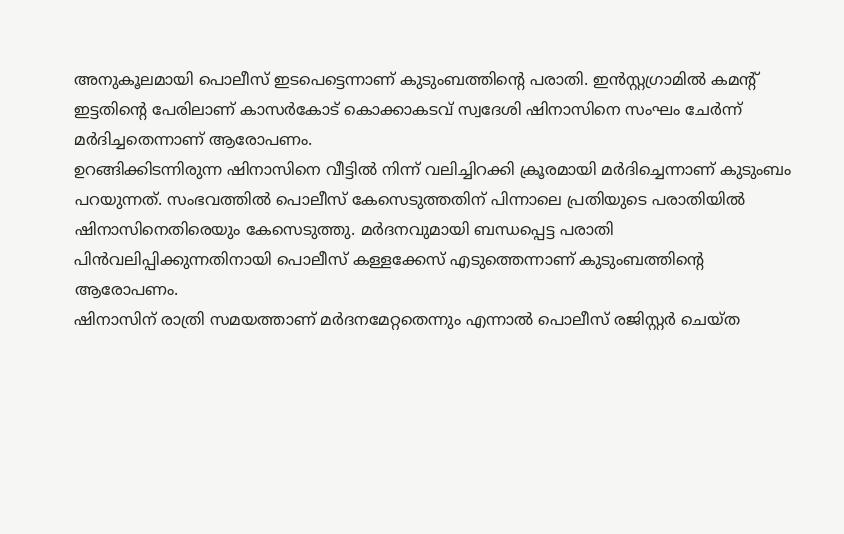അനുകൂലമായി പൊലീസ് ഇടപെട്ടെന്നാണ് കുടുംബത്തിന്റെ പരാതി. ഇൻസ്റ്റഗ്രാമിൽ കമന്റ് ഇട്ടതിന്റെ പേരിലാണ് കാസർകോട് കൊക്കാകടവ് സ്വദേശി ഷിനാസിനെ സംഘം ചേർന്ന് മർദിച്ചതെന്നാണ് ആരോപണം.
ഉറങ്ങിക്കിടന്നിരുന്ന ഷിനാസിനെ വീട്ടിൽ നിന്ന് വലിച്ചിറക്കി ക്രൂരമായി മർദിച്ചെന്നാണ് കുടുംബം പറയുന്നത്. സംഭവത്തിൽ പൊലീസ് കേസെടുത്തതിന് പിന്നാലെ പ്രതിയുടെ പരാതിയിൽ ഷിനാസിനെതിരെയും കേസെടുത്തു. മർദനവുമായി ബന്ധപ്പെട്ട പരാതി പിൻവലിപ്പിക്കുന്നതിനായി പൊലീസ് കള്ളക്കേസ് എടുത്തെന്നാണ് കുടുംബത്തിന്റെ ആരോപണം.
ഷിനാസിന് രാത്രി സമയത്താണ് മർദനമേറ്റതെന്നും എന്നാൽ പൊലീസ് രജിസ്റ്റർ ചെയ്ത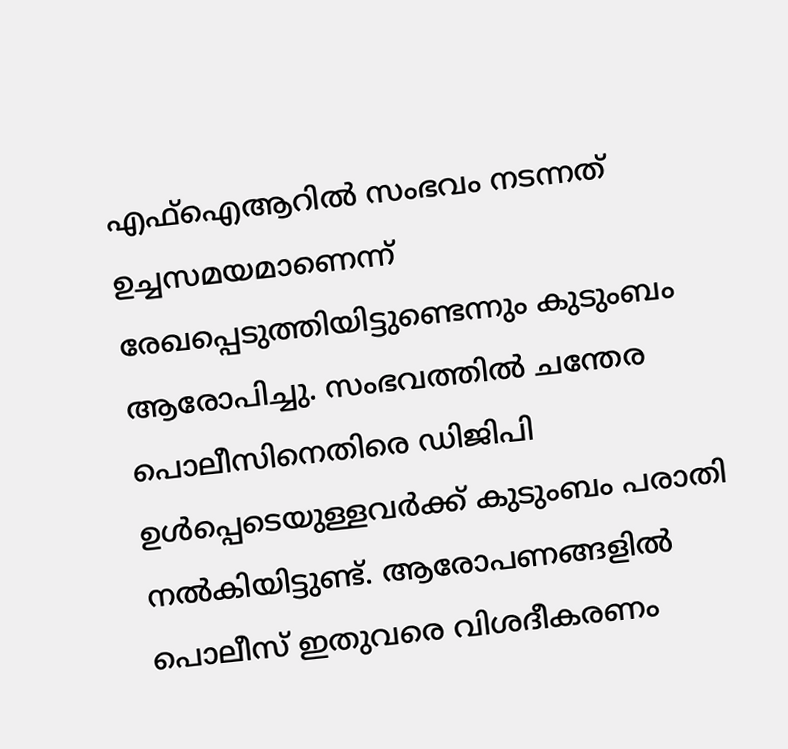എഫ്ഐആറിൽ സംഭവം നടന്നത് ഉച്ചസമയമാണെന്ന് രേഖപ്പെടുത്തിയിട്ടുണ്ടെന്നും കുടുംബം ആരോപിച്ചു. സംഭവത്തിൽ ചന്തേര പൊലീസിനെതിരെ ഡിജിപി ഉൾപ്പെടെയുള്ളവർക്ക് കുടുംബം പരാതി നൽകിയിട്ടുണ്ട്. ആരോപണങ്ങളിൽ പൊലീസ് ഇതുവരെ വിശദീകരണം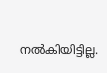നൽകിയിട്ടില്ല.